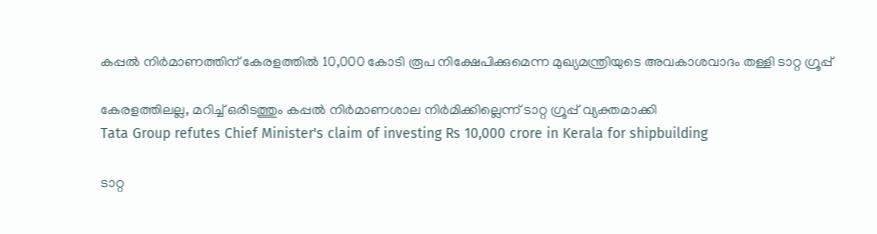കപ്പൽ നിർമാണത്തിന് കേരളത്തിൽ 10,000 കോടി രൂപ നിക്ഷേപിക്കുമെന്ന മുഖ‍്യമന്ത്രിയുടെ അവകാശവാദം തള്ളി ടാറ്റ ഗ്രൂപ്പ്

കേരളത്തിലല്ല, മറിച്ച് ഒരിടത്തും കപ്പൽ നിർമാണശാല നിർമിക്കില്ലെന്ന് ടാറ്റ ഗ്രൂപ്പ് വ‍്യക്തമാക്കി
Tata Group refutes Chief Minister's claim of investing Rs 10,000 crore in Kerala for shipbuilding

ടാറ്റ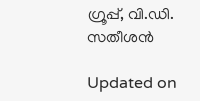ഗ്രൂപ്പ്, വി.ഡി. സതീശൻ

Updated on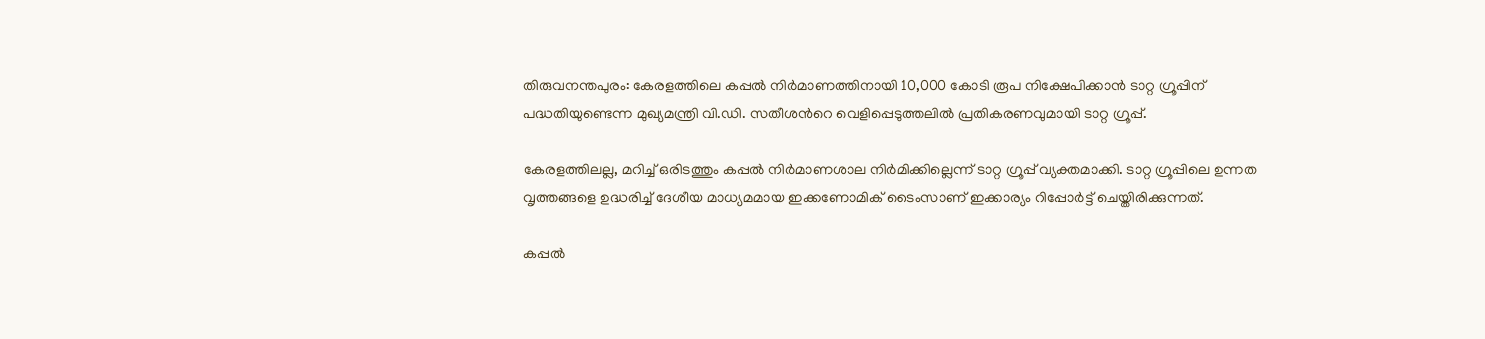തിരുവനന്തപുരം: കേരളത്തിലെ കപ്പൽ നിർമാണത്തിനായി 10,000 കോടി രൂപ നിക്ഷേപിക്കാൻ ടാറ്റ ഗ്രൂപ്പിന് പദ്ധതിയുണ്ടെന്ന മുഖ‍്യമന്ത്രി വി.ഡി. സതീശന്‍റെ വെളിപ്പെടുത്തലിൽ പ്രതികരണവുമായി ടാറ്റ ഗ്രൂപ്പ്.

കേരളത്തിലല്ല, മറിച്ച് ഒരിടത്തും കപ്പൽ നിർമാണശാല നിർമിക്കില്ലെന്ന് ടാറ്റ ഗ്രൂപ്പ് വ‍്യക്തമാക്കി. ടാറ്റ ഗ്രൂപ്പിലെ ഉന്നത വൃത്തങ്ങളെ ഉദ്ധരിച്ച് ദേശീയ മാധ‍്യമമായ ഇക്കണോമിക് ടൈംസാണ് ഇക്കാര‍്യം റിപ്പോർട്ട് ചെയ്തിരിക്കുന്നത്.

കപ്പൽ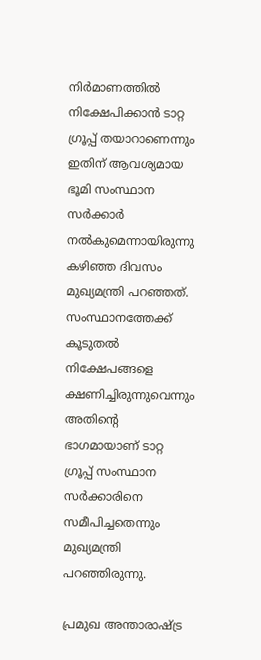നിർമാണത്തിൽ നിക്ഷേപിക്കാൻ ടാറ്റ ഗ്രൂപ്പ് തയാറാണെന്നും ഇതിന് ആവശ‍്യമായ ഭൂമി സംസ്ഥാന സർക്കാർ നൽ‌കുമെന്നായിരുന്നു കഴിഞ്ഞ ദിവസം മുഖ‍്യമന്ത്രി പറഞ്ഞത്. സംസ്ഥാനത്തേക്ക് കൂടുതൽ നിക്ഷേപങ്ങളെ ക്ഷണിച്ചിരുന്നുവെന്നും അതിന്‍റെ ഭാഗമായാണ് ടാറ്റ ഗ്രൂപ്പ് സംസ്ഥാന സർക്കാരിനെ സമീപിച്ചതെന്നും മുഖ‍്യമന്ത്രി പറഞ്ഞിരുന്നു.

പ്രമുഖ അന്താരാഷ്ട്ര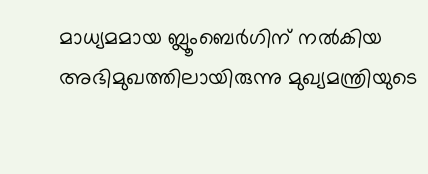മാധ‍്യമമായ ബ്ലൂംബെർഗിന് നൽകിയ അഭിമുഖത്തിലായിരുന്നു മുഖ‍്യമന്ത്രിയുടെ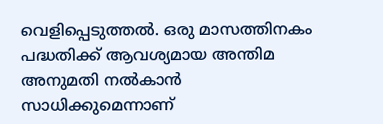വെളിപ്പെടുത്തൽ. ഒരു മാസത്തിനകം പദ്ധതിക്ക് ആവശ‍്യമായ അന്തിമ അനുമതി നൽകാൻ സാധിക്കുമെന്നാണ്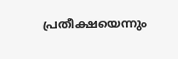പ്രതീക്ഷയെന്നും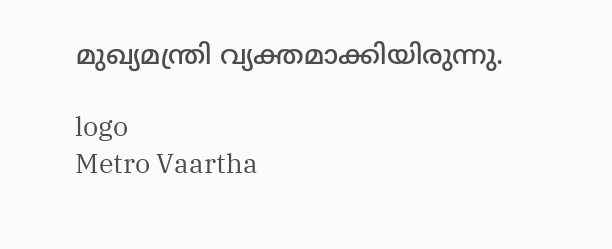മുഖ‍്യമന്ത്രി വ‍്യക്തമാക്കിയിരുന്നു.

logo
Metro Vaartha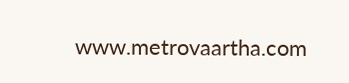www.metrovaartha.com